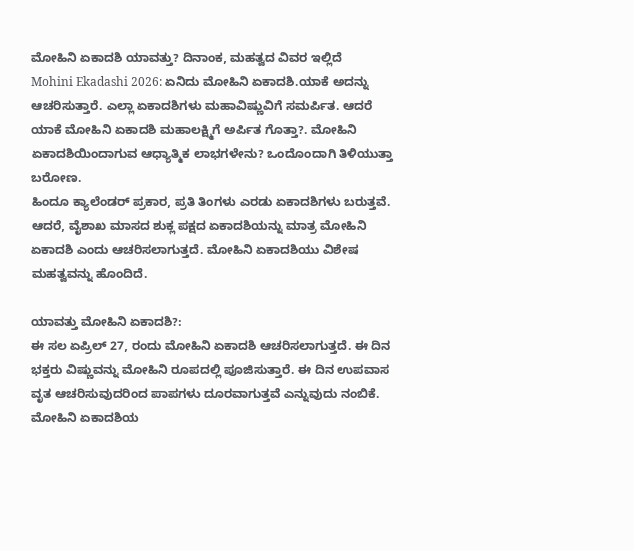ಮೋಹಿನಿ ಏಕಾದಶಿ ಯಾವತ್ತು? ದಿನಾಂಕ, ಮಹತ್ವದ ವಿವರ ಇಲ್ಲಿದೆ
Mohini Ekadashi 2026: ಏನಿದು ಮೋಹಿನಿ ಏಕಾದಶಿ.ಯಾಕೆ ಅದನ್ನು ಆಚರಿಸುತ್ತಾರೆ. ಎಲ್ಲಾ ಏಕಾದಶಿಗಳು ಮಹಾವಿಷ್ಣುವಿಗೆ ಸಮರ್ಪಿತ. ಆದರೆ ಯಾಕೆ ಮೋಹಿನಿ ಏಕಾದಶಿ ಮಹಾಲಕ್ಷ್ಮಿಗೆ ಅರ್ಪಿತ ಗೊತ್ತಾ?. ಮೋಹಿನಿ ಏಕಾದಶಿಯಿಂದಾಗುವ ಆಧ್ಯಾತ್ಮಿಕ ಲಾಭಗಳೇನು? ಒಂದೊಂದಾಗಿ ತಿಳಿಯುತ್ತಾ ಬರೋಣ.
ಹಿಂದೂ ಕ್ಯಾಲೆಂಡರ್ ಪ್ರಕಾರ, ಪ್ರತಿ ತಿಂಗಳು ಎರಡು ಏಕಾದಶಿಗಳು ಬರುತ್ತವೆ. ಆದರೆ, ವೈಶಾಖ ಮಾಸದ ಶುಕ್ಲ ಪಕ್ಷದ ಏಕಾದಶಿಯನ್ನು ಮಾತ್ರ ಮೋಹಿನಿ ಏಕಾದಶಿ ಎಂದು ಆಚರಿಸಲಾಗುತ್ತದೆ. ಮೋಹಿನಿ ಏಕಾದಶಿಯು ವಿಶೇಷ ಮಹತ್ವವನ್ನು ಹೊಂದಿದೆ.

ಯಾವತ್ತು ಮೋಹಿನಿ ಏಕಾದಶಿ?:
ಈ ಸಲ ಏಪ್ರಿಲ್ 27, ರಂದು ಮೋಹಿನಿ ಏಕಾದಶಿ ಆಚರಿಸಲಾಗುತ್ತದೆ. ಈ ದಿನ ಭಕ್ತರು ವಿಷ್ಣುವನ್ನು ಮೋಹಿನಿ ರೂಪದಲ್ಲಿ ಪೂಜಿಸುತ್ತಾರೆ. ಈ ದಿನ ಉಪವಾಸ ವೃತ ಆಚರಿಸುವುದರಿಂದ ಪಾಪಗಳು ದೂರವಾಗುತ್ತವೆ ಎನ್ನುವುದು ನಂಬಿಕೆ.
ಮೋಹಿನಿ ಏಕಾದಶಿಯ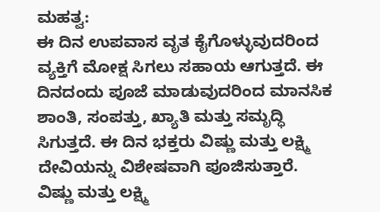ಮಹತ್ವ:
ಈ ದಿನ ಉಪವಾಸ ವೃತ ಕೈಗೊಳ್ಳುವುದರಿಂದ ವ್ಯಕ್ತಿಗೆ ಮೋಕ್ಷ ಸಿಗಲು ಸಹಾಯ ಆಗುತ್ತದೆ. ಈ ದಿನದಂದು ಪೂಜೆ ಮಾಡುವುದರಿಂದ ಮಾನಸಿಕ ಶಾಂತಿ, ಸಂಪತ್ತು, ಖ್ಯಾತಿ ಮತ್ತು ಸಮೃದ್ಧಿ ಸಿಗುತ್ತದೆ. ಈ ದಿನ ಭಕ್ತರು ವಿಷ್ಣು ಮತ್ತು ಲಕ್ಷ್ಮಿ ದೇವಿಯನ್ನು ವಿಶೇಷವಾಗಿ ಪೂಜಿಸುತ್ತಾರೆ. ವಿಷ್ಣು ಮತ್ತು ಲಕ್ಷ್ಮಿ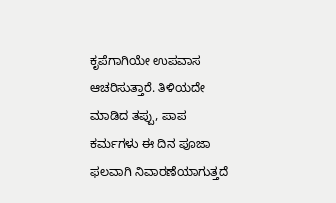ಕೃಪೆಗಾಗಿಯೇ ಉಪವಾಸ ಆಚರಿಸುತ್ತಾರೆ. ತಿಳಿಯದೇ ಮಾಡಿದ ತಪ್ಪು, ಪಾಪ ಕರ್ಮಗಳು ಈ ದಿನ ಪೂಜಾ ಫಲವಾಗಿ ನಿವಾರಣೆಯಾಗುತ್ತದೆ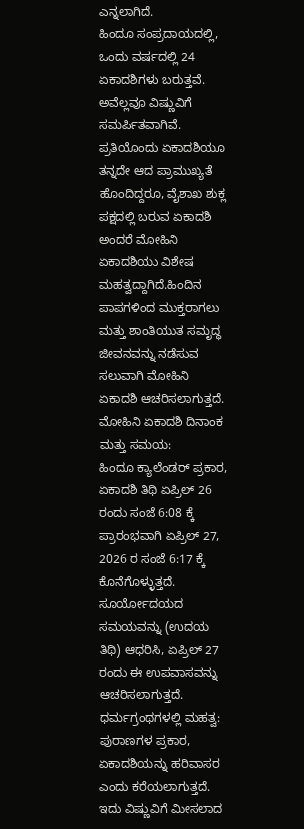ಎನ್ನಲಾಗಿದೆ.
ಹಿಂದೂ ಸಂಪ್ರದಾಯದಲ್ಲಿ, ಒಂದು ವರ್ಷದಲ್ಲಿ 24 ಏಕಾದಶಿಗಳು ಬರುತ್ತವೆ. ಅವೆಲ್ಲವೂ ವಿಷ್ಣುವಿಗೆ ಸಮರ್ಪಿತವಾಗಿವೆ. ಪ್ರತಿಯೊಂದು ಏಕಾದಶಿಯೂ ತನ್ನದೇ ಆದ ಪ್ರಾಮುಖ್ಯತೆ ಹೊಂದಿದ್ದರೂ, ವೈಶಾಖ ಶುಕ್ಲ ಪಕ್ಷದಲ್ಲಿ ಬರುವ ಏಕಾದಶಿ ಅಂದರೆ ಮೋಹಿನಿ ಏಕಾದಶಿಯು ವಿಶೇಷ ಮಹತ್ವದ್ದಾಗಿದೆ.ಹಿಂದಿನ ಪಾಪಗಳಿಂದ ಮುಕ್ತರಾಗಲು ಮತ್ತು ಶಾಂತಿಯುತ ಸಮೃದ್ಧ ಜೀವನವನ್ನು ನಡೆಸುವ ಸಲುವಾಗಿ ಮೋಹಿನಿ ಏಕಾದಶಿ ಆಚರಿಸಲಾಗುತ್ತದೆ.
ಮೋಹಿನಿ ಏಕಾದಶಿ ದಿನಾಂಕ ಮತ್ತು ಸಮಯ:
ಹಿಂದೂ ಕ್ಯಾಲೆಂಡರ್ ಪ್ರಕಾರ, ಏಕಾದಶಿ ತಿಥಿ ಏಪ್ರಿಲ್ 26 ರಂದು ಸಂಜೆ 6:08 ಕ್ಕೆ ಪ್ರಾರಂಭವಾಗಿ ಏಪ್ರಿಲ್ 27, 2026 ರ ಸಂಜೆ 6:17 ಕ್ಕೆ ಕೊನೆಗೊಳ್ಳುತ್ತದೆ. ಸೂರ್ಯೋದಯದ ಸಮಯವನ್ನು (ಉದಯ ತಿಥಿ) ಆಧರಿಸಿ, ಏಪ್ರಿಲ್ 27 ರಂದು ಈ ಉಪವಾಸವನ್ನು ಆಚರಿಸಲಾಗುತ್ತದೆ.
ಧರ್ಮಗ್ರಂಥಗಳಲ್ಲಿ ಮಹತ್ವ:
ಪುರಾಣಗಳ ಪ್ರಕಾರ, ಏಕಾದಶಿಯನ್ನು ಹರಿವಾಸರ ಎಂದು ಕರೆಯಲಾಗುತ್ತದೆ. ಇದು ವಿಷ್ಣುವಿಗೆ ಮೀಸಲಾದ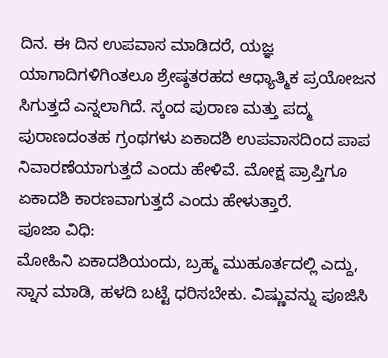ದಿನ. ಈ ದಿನ ಉಪವಾಸ ಮಾಡಿದರೆ, ಯಜ್ಞ ಯಾಗಾದಿಗಳಿಗಿಂತಲೂ ಶ್ರೇಷ್ಠತರಹದ ಆಧ್ಯಾತ್ಮಿಕ ಪ್ರಯೋಜನ ಸಿಗುತ್ತದೆ ಎನ್ನಲಾಗಿದೆ. ಸ್ಕಂದ ಪುರಾಣ ಮತ್ತು ಪದ್ಮ ಪುರಾಣದಂತಹ ಗ್ರಂಥಗಳು ಏಕಾದಶಿ ಉಪವಾಸದಿಂದ ಪಾಪ ನಿವಾರಣೆಯಾಗುತ್ತದೆ ಎಂದು ಹೇಳಿವೆ. ಮೋಕ್ಷ ಪ್ರಾಪ್ತಿಗೂ ಏಕಾದಶಿ ಕಾರಣವಾಗುತ್ತದೆ ಎಂದು ಹೇಳುತ್ತಾರೆ.
ಪೂಜಾ ವಿಧಿ:
ಮೋಹಿನಿ ಏಕಾದಶಿಯಂದು, ಬ್ರಹ್ಮ ಮುಹೂರ್ತದಲ್ಲಿ ಎದ್ದು, ಸ್ನಾನ ಮಾಡಿ, ಹಳದಿ ಬಟ್ಟೆ ಧರಿಸಬೇಕು. ವಿಷ್ಣುವನ್ನು ಪೂಜಿಸಿ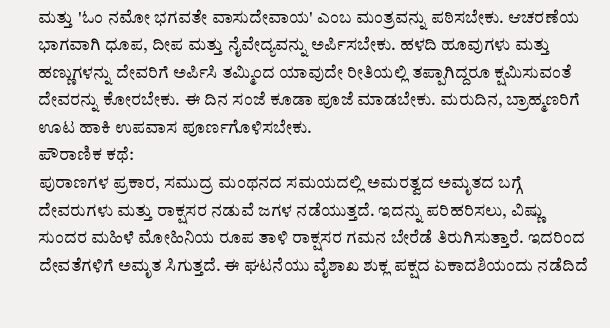ಮತ್ತು 'ಓಂ ನಮೋ ಭಗವತೇ ವಾಸುದೇವಾಯ' ಎಂಬ ಮಂತ್ರವನ್ನು ಪಠಿಸಬೇಕು. ಆಚರಣೆಯ ಭಾಗವಾಗಿ ಧೂಪ, ದೀಪ ಮತ್ತು ನೈವೇದ್ಯವನ್ನು ಅರ್ಪಿಸಬೇಕು. ಹಳದಿ ಹೂವುಗಳು ಮತ್ತು ಹಣ್ಣುಗಳನ್ನು ದೇವರಿಗೆ ಅರ್ಪಿಸಿ ತಮ್ಮಿಂದ ಯಾವುದೇ ರೀತಿಯಲ್ಲಿ ತಪ್ಪಾಗಿದ್ದರೂ ಕ್ಷಮಿಸುವಂತೆ ದೇವರನ್ನು ಕೋರಬೇಕು. ಈ ದಿನ ಸಂಜೆ ಕೂಡಾ ಪೂಜೆ ಮಾಡಬೇಕು. ಮರುದಿನ, ಬ್ರಾಹ್ಮಣರಿಗೆ ಊಟ ಹಾಕಿ ಉಪವಾಸ ಪೂರ್ಣಗೊಳಿಸಬೇಕು.
ಪೌರಾಣಿಕ ಕಥೆ:
ಪುರಾಣಗಳ ಪ್ರಕಾರ, ಸಮುದ್ರ ಮಂಥನದ ಸಮಯದಲ್ಲಿ ಅಮರತ್ವದ ಅಮೃತದ ಬಗ್ಗೆ ದೇವರುಗಳು ಮತ್ತು ರಾಕ್ಷಸರ ನಡುವೆ ಜಗಳ ನಡೆಯುತ್ತದೆ. ಇದನ್ನು ಪರಿಹರಿಸಲು, ವಿಷ್ಣು ಸುಂದರ ಮಹಿಳೆ ಮೋಹಿನಿಯ ರೂಪ ತಾಳಿ ರಾಕ್ಷಸರ ಗಮನ ಬೇರೆಡೆ ತಿರುಗಿಸುತ್ತಾರೆ. ಇದರಿಂದ ದೇವತೆಗಳಿಗೆ ಅಮೃತ ಸಿಗುತ್ತದೆ. ಈ ಘಟನೆಯು ವೈಶಾಖ ಶುಕ್ಲ ಪಕ್ಷದ ಏಕಾದಶಿಯಂದು ನಡೆದಿದೆ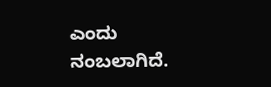ಎಂದು ನಂಬಲಾಗಿದೆ.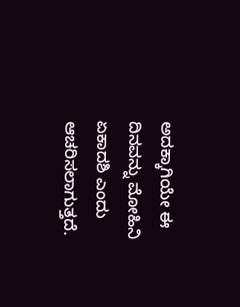ಅದಕ್ಕಾಗಿಯೇ ಈ ದಿನವನ್ನು ಮೋಹಿನಿ ಏಕಾದಶಿ ಎಂದು ಆಚರಿಸಲಾಗುತ್ತದೆ.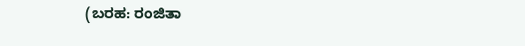(ಬರಹ: ರಂಜಿತಾ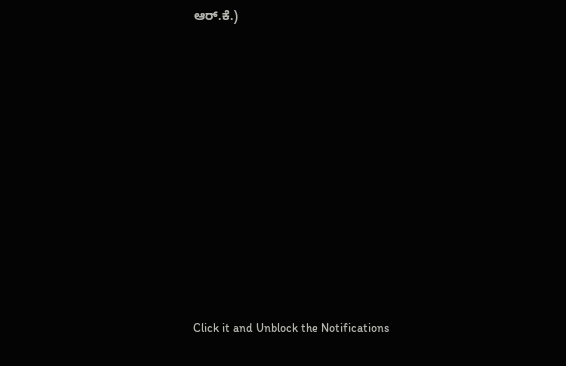ಆರ್.ಕೆ.)














Click it and Unblock the Notifications